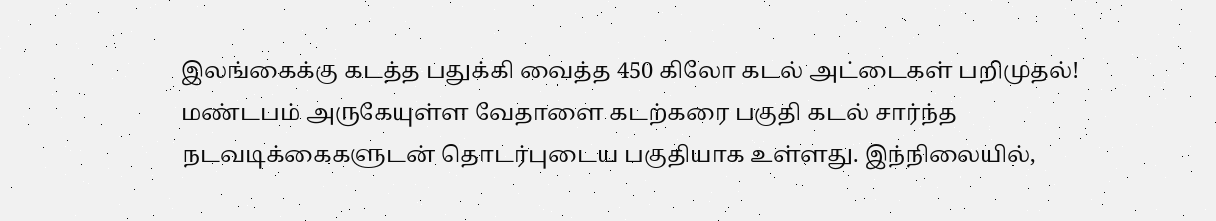இலங்கைக்கு கடத்த பதுக்கி வைத்த 450 கிலோ கடல் அட்டைகள் பறிமுதல்!
மண்டபம் அருகேயுள்ள வேதாளை கடற்கரை பகுதி கடல் சார்ந்த நடவடிக்கைகளுடன் தொடர்புடைய பகுதியாக உள்ளது. இந்நிலையில்,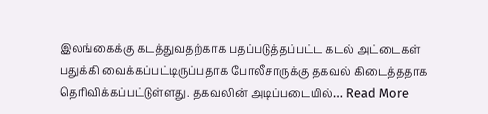இலங்கைக்கு கடத்துவதற்காக பதப்படுத்தப்பட்ட கடல் அட்டைகள் பதுக்கி வைக்கப்பட்டிருப்பதாக போலீசாருக்கு தகவல் கிடைத்ததாக தெரிவிக்கப்பட்டுள்ளது. தகவலின் அடிப்படையில்… Read More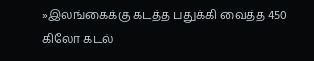»இலங்கைக்கு கடத்த பதுக்கி வைத்த 450 கிலோ கடல்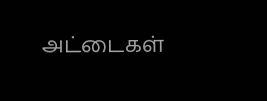அட்டைகள்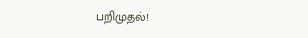பறிமுதல்!